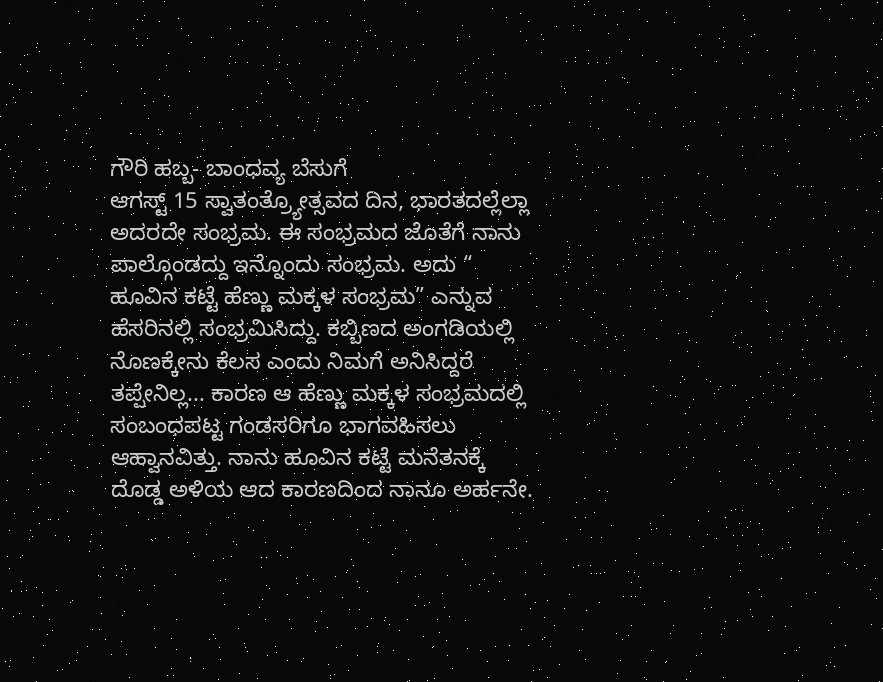ಗೌರಿ ಹಬ್ಬ- ಬಾಂಧವ್ಯ ಬೆಸುಗೆ
ಆಗಸ್ಟ್ 15 ಸ್ವಾತಂತ್ರ್ಯೋತ್ಸವದ ದಿನ, ಭಾರತದಲ್ಲೆಲ್ಲಾ ಅದರದೇ ಸಂಭ್ರಮ. ಈ ಸಂಭ್ರಮದ ಜೊತೆಗೆ ನಾನು ಪಾಲ್ಗೊಂಡದ್ದು ಇನ್ನೊಂದು ಸಂಭ್ರಮ. ಅದು “ ಹೂವಿನ ಕಟ್ಟೆ ಹೆಣ್ಣು ಮಕ್ಕಳ ಸಂಭ್ರಮ” ಎನ್ನುವ ಹೆಸರಿನಲ್ಲಿ ಸಂಭ್ರಮಿಸಿದ್ದು. ಕಬ್ಬಿಣದ ಅಂಗಡಿಯಲ್ಲಿ ನೊಣಕ್ಕೇನು ಕೆಲಸ ಎಂದು ನಿಮಗೆ ಅನಿಸಿದ್ದರೆ ತಪ್ಪೇನಿಲ್ಲ... ಕಾರಣ ಆ ಹೆಣ್ಣು ಮಕ್ಕಳ ಸಂಭ್ರಮದಲ್ಲಿ ಸಂಬಂಧಪಟ್ಟ ಗಂಡಸರಿಗೂ ಭಾಗವಹಿಸಲು ಆಹ್ವಾನವಿತ್ತು. ನಾನು ಹೂವಿನ ಕಟ್ಟೆ ಮನೆತನಕ್ಕೆ ದೊಡ್ಡ ಅಳಿಯ ಆದ ಕಾರಣದಿಂದ ನಾನೂ ಅರ್ಹನೇ.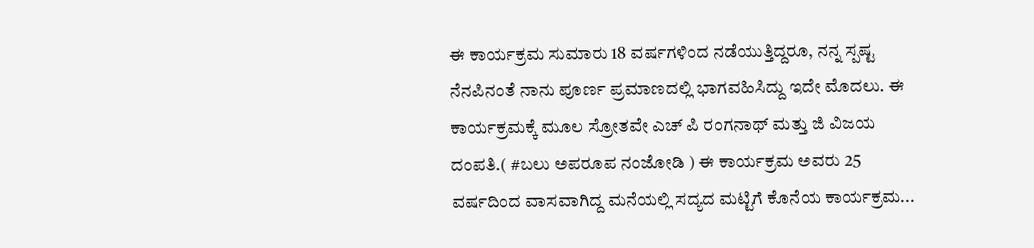ಈ ಕಾರ್ಯಕ್ರಮ ಸುಮಾರು 18 ವರ್ಷಗಳಿಂದ ನಡೆಯುತ್ತಿದ್ದರೂ, ನನ್ನ ಸ್ಪಷ್ಟ ನೆನಪಿನಂತೆ ನಾನು ಪೂರ್ಣ ಪ್ರಮಾಣದಲ್ಲಿ ಭಾಗವಹಿಸಿದ್ದು ಇದೇ ಮೊದಲು. ಈ ಕಾರ್ಯಕ್ರಮಕ್ಕೆ ಮೂಲ ಸ್ರೋತವೇ ಎಚ್ ಪಿ ರಂಗನಾಥ್ ಮತ್ತು ಜಿ ವಿಜಯ ದಂಪತಿ.( #ಬಲು ಅಪರೂಪ ನಂಜೋಡಿ ) ಈ ಕಾರ್ಯಕ್ರಮ ಅವರು 25 ವರ್ಷದಿಂದ ವಾಸವಾಗಿದ್ದ ಮನೆಯಲ್ಲಿ ಸದ್ಯದ ಮಟ್ಟಿಗೆ ಕೊನೆಯ ಕಾರ್ಯಕ್ರಮ...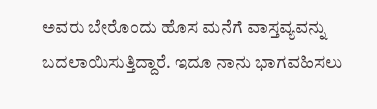ಅವರು ಬೇರೊಂದು ಹೊಸ ಮನೆಗೆ ವಾಸ್ತವ್ಯವನ್ನು ಬದಲಾಯಿಸುತ್ತಿದ್ದಾರೆ. ಇದೂ ನಾನು ಭಾಗವಹಿಸಲು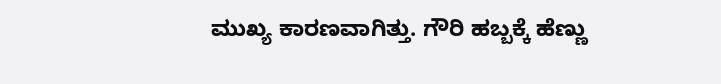ಮುಖ್ಯ ಕಾರಣವಾಗಿತ್ತು. ಗೌರಿ ಹಬ್ಬಕ್ಕೆ ಹೆಣ್ಣು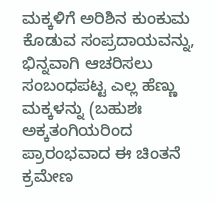ಮಕ್ಕಳಿಗೆ ಅರಿಶಿನ ಕುಂಕುಮ ಕೊಡುವ ಸಂಪ್ರದಾಯವನ್ನು, ಭಿನ್ನವಾಗಿ ಆಚರಿಸಲು ಸಂಬಂಧಪಟ್ಟ ಎಲ್ಲ ಹೆಣ್ಣು ಮಕ್ಕಳನ್ನು (ಬಹುಶಃ ಅಕ್ಕತಂಗಿಯರಿಂದ ಪ್ರಾರಂಭವಾದ ಈ ಚಿಂತನೆ ಕ್ರಮೇಣ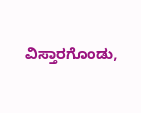ವಿಸ್ತಾರಗೊಂಡು,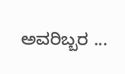ಅವರಿಬ್ಬರ ...